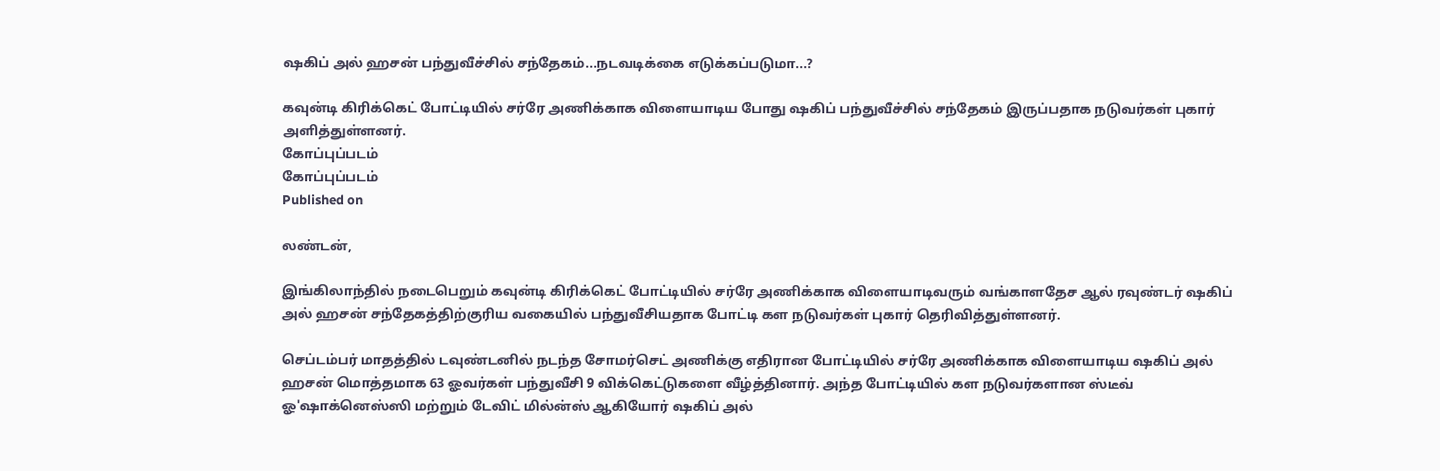ஷகிப் அல் ஹசன் பந்துவீச்சில் சந்தேகம்...நடவடிக்கை எடுக்கப்படுமா...?

கவுன்டி கிரிக்கெட் போட்டியில் சர்ரே அணிக்காக விளையாடிய போது ஷகிப் பந்துவீச்சில் சந்தேகம் இருப்பதாக நடுவர்கள் புகார் அளித்துள்ளனர்.
கோப்புப்படம்
கோப்புப்படம்
Published on

லண்டன்,

இங்கிலாந்தில் நடைபெறும் கவுன்டி கிரிக்கெட் போட்டியில் சர்ரே அணிக்காக விளையாடிவரும் வங்காளதேச ஆல் ரவுண்டர் ஷகிப் அல் ஹசன் சந்தேகத்திற்குரிய வகையில் பந்துவீசியதாக போட்டி கள நடுவர்கள் புகார் தெரிவித்துள்ளனர்.

செப்டம்பர் மாதத்தில் டவுண்டனில் நடந்த சோமர்செட் அணிக்கு எதிரான போட்டியில் சர்ரே அணிக்காக விளையாடிய ஷகிப் அல் ஹசன் மொத்தமாக 63 ஓவர்கள் பந்துவீசி 9 விக்கெட்டுகளை வீழ்த்தினார். அந்த போட்டியில் கள நடுவர்களான ஸ்டீவ் ஓ'ஷாக்னெஸ்ஸி மற்றும் டேவிட் மில்ன்ஸ் ஆகியோர் ஷகிப் அல்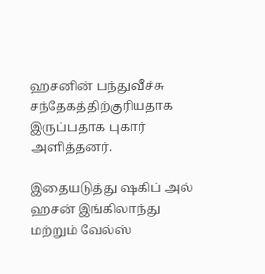ஹசனின் பந்துவீச்சு சந்தேகத்திற்குரியதாக இருப்பதாக புகார் அளித்தனர்.

இதையடுத்து ஷகிப் அல் ஹசன் இங்கிலாந்து மற்றும் வேல்ஸ்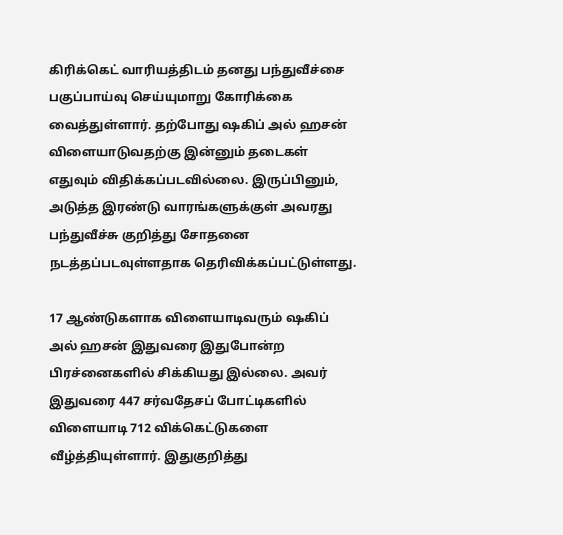கிரிக்கெட் வாரியத்திடம் தனது பந்துவீச்சை பகுப்பாய்வு செய்யுமாறு கோரிக்கை வைத்துள்ளார். தற்போது ஷகிப் அல் ஹசன் விளையாடுவதற்கு இன்னும் தடைகள் எதுவும் விதிக்கப்படவில்லை. இருப்பினும், அடுத்த இரண்டு வாரங்களுக்குள் அவரது பந்துவீச்சு குறித்து சோதனை நடத்தப்படவுள்ளதாக தெரிவிக்கப்பட்டுள்ளது.

17 ஆண்டுகளாக விளையாடிவரும் ஷகிப் அல் ஹசன் இதுவரை இதுபோன்ற பிரச்னைகளில் சிக்கியது இல்லை. அவர் இதுவரை 447 சர்வதேசப் போட்டிகளில் விளையாடி 712 விக்கெட்டுகளை வீழ்த்தியுள்ளார். இதுகுறித்து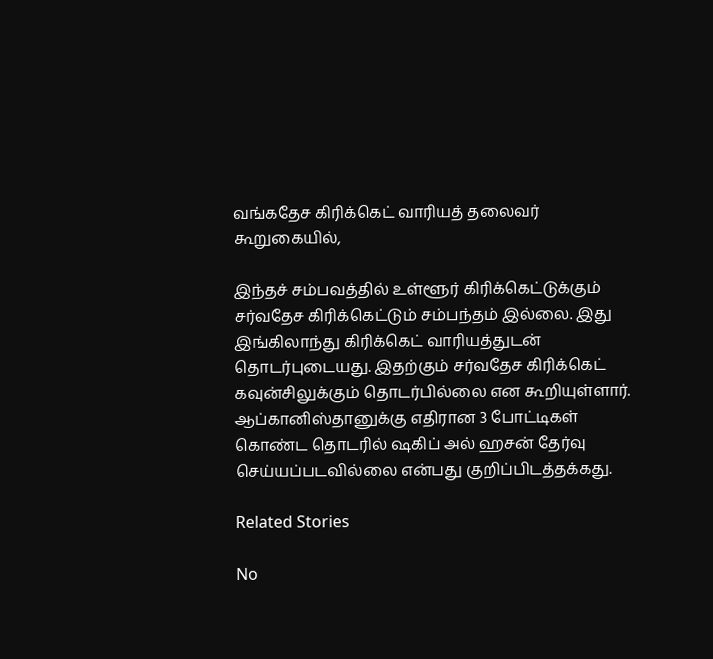வங்கதேச கிரிக்கெட் வாரியத் தலைவர் கூறுகையில்,

இந்தச் சம்பவத்தில் உள்ளூர் கிரிக்கெட்டுக்கும் சர்வதேச கிரிக்கெட்டும் சம்பந்தம் இல்லை. இது இங்கிலாந்து கிரிக்கெட் வாரியத்துடன் தொடர்புடையது. இதற்கும் சர்வதேச கிரிக்கெட் கவுன்சிலுக்கும் தொடர்பில்லை என கூறியுள்ளார். ஆப்கானிஸ்தானுக்கு எதிரான 3 போட்டிகள் கொண்ட தொடரில் ஷகிப் அல் ஹசன் தேர்வு செய்யப்படவில்லை என்பது குறிப்பிடத்தக்கது.

Related Stories

No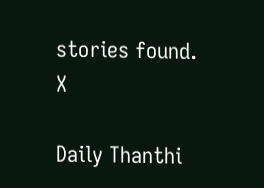stories found.
X

Daily Thanthi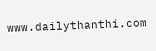www.dailythanthi.com